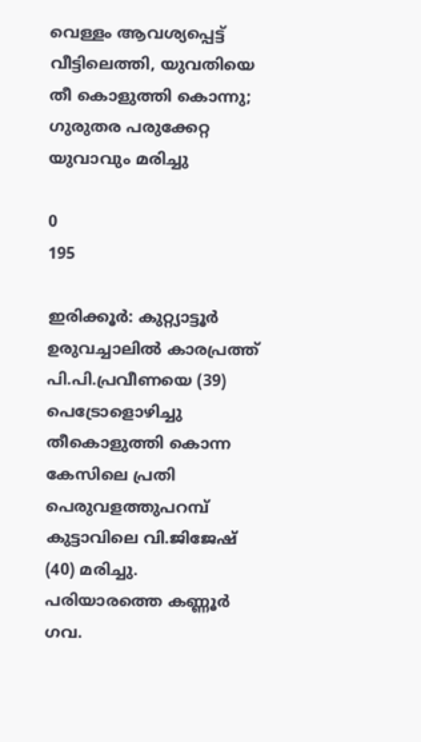വെള്ളം ആവശ്യപ്പെട്ട് വീട്ടിലെത്തി, യുവതിയെ തീ കൊളുത്തി കൊന്നു; ഗുരുതര പരുക്കേറ്റ യുവാവും മരിച്ചു

0
195

ഇരിക്കൂർ: കുറ്റ്യാട്ടൂർ ഉരുവച്ചാലിൽ കാരപ്രത്ത് പി.പി.പ്രവീണയെ (39) പെട്രോളൊഴിച്ചു തീകൊളുത്തി കൊന്ന കേസിലെ പ്രതി പെരുവളത്തുപറമ്പ് കുട്ടാവിലെ വി.ജിജേഷ് (40) മരിച്ചു. പരിയാരത്തെ കണ്ണൂർ ഗവ.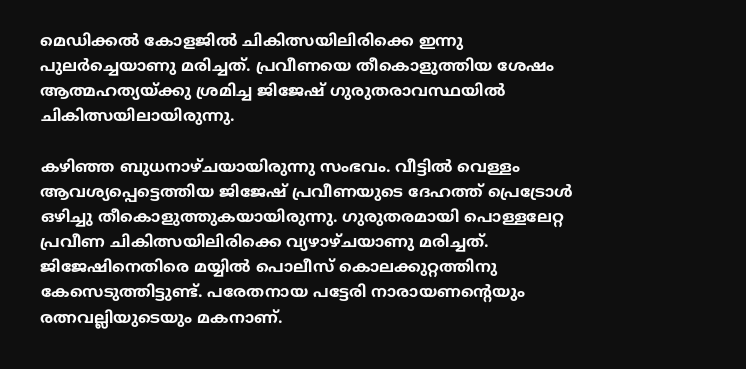മെഡിക്കൽ കോളജിൽ ചികിത്സയിലിരിക്കെ ഇന്നു പുലർച്ചെയാണു മരിച്ചത്. പ്രവീണയെ തീകൊളുത്തിയ ശേഷം ആത്മഹത്യയ്ക്കു ശ്രമിച്ച ജിജേഷ് ഗുരുതരാവസ്ഥയിൽ ചികിത്സയിലായിരുന്നു.

കഴിഞ്ഞ ബുധനാഴ്ചയായിരുന്നു സംഭവം. വീട്ടിൽ വെള്ളം ആവശ്യപ്പെട്ടെത്തിയ ജിജേഷ് പ്രവീണയുടെ ദേഹത്ത് പ്രെട്രോൾ ഒഴിച്ചു തീകൊളുത്തുകയായിരുന്നു. ഗുരുതരമായി പൊള്ളലേറ്റ പ്രവീണ ചികിത്സയിലിരിക്കെ വ്യഴാഴ്ചയാണു മരിച്ചത്. ജിജേഷിനെതിരെ മയ്യിൽ പൊലീസ് കൊലക്കുറ്റത്തിനു കേസെടുത്തിട്ടുണ്ട്. പരേതനായ പട്ടേരി നാരായണന്റെയും രത്നവല്ലിയുടെയും മകനാണ്.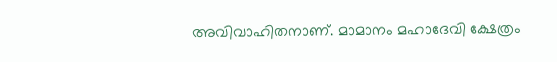അവിവാഹിതനാണ്‌. മാമാനം മഹാദേവി ക്ഷേത്രം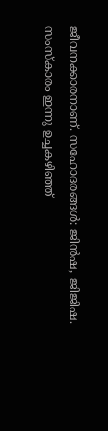ജീവനക്കാരനാണ്. സഹോദരങ്ങൾ: ജിൻഷ, ജിജിഷ. സംസ്കാരം ഇന്നു ഉച്ചകഴിഞ്ഞ്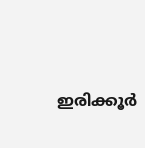ഇരിക്കൂർ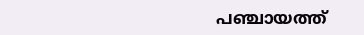പഞ്ചായത്ത്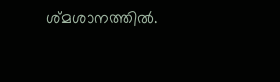ശ്മശാനത്തിൽ.